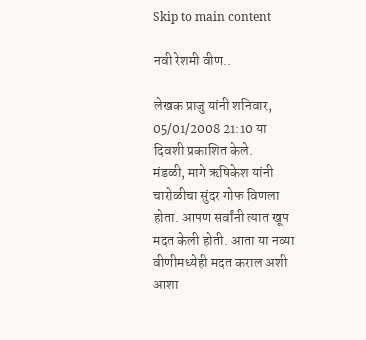Skip to main content

नवी रेशमी वीण..

लेखक प्राजु यांनी शनिवार, 05/01/2008 21:10 या दिवशी प्रकाशित केले.
मंडळी, मागे ऋषिकेश यांनी चारोळीचा सुंदर गोफ विणला होता. आपण सर्वांनी त्यात खूप मदत केली होती. आता या नव्या वीणीमध्येही मदत कराल अशी आशा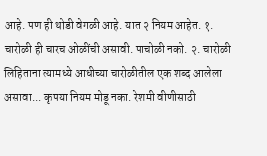आहे. पण ही थोडी वेगळी आहे. यात २ नियम आहेत. १. चारोळी ही चारच ओळींची असावी. पाचोळी नको. २. चारोळी लिहिताना त्यामध्ये आधीच्या चारोळीतील एक शब्द आलेला असावा... कृपया नियम मोडू नका. रेशमी वीणीसाठी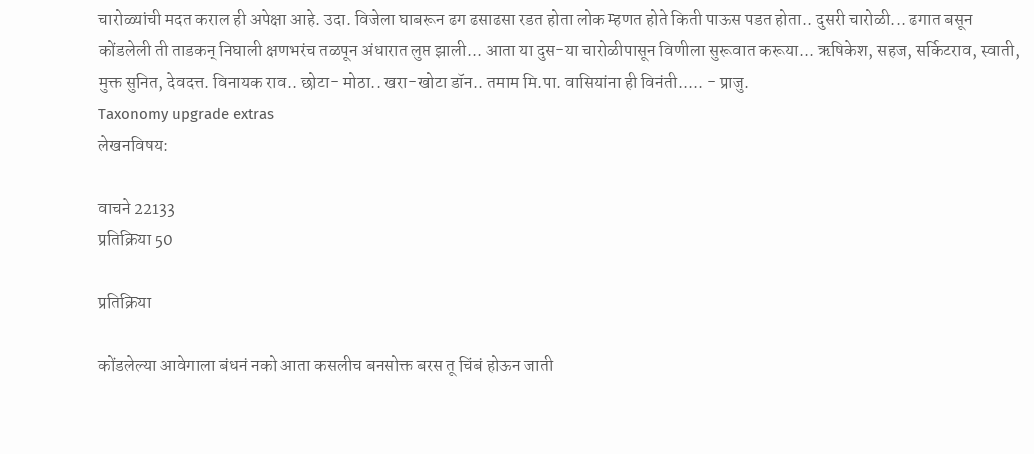चारोळ्यांची मदत कराल ही अपेक्षा आहे. उदा. विजेला घाबरून ढग ढसाढसा रडत होता लोक म्हणत होते किती पाऊस पडत होता.. दुसरी चारोळी... ढगात बसून कोंडलेली ती ताडकन् निघाली क्षणभरंच तळपून अंधारात लुप्त झाली... आता या दुस-या चारोळीपासून विणीला सुरूवात करूया... ऋषिकेश, सहज, सर्किटराव, स्वाती, मुक्त सुनित, देवदत्त. विनायक राव.. छोटा- मोठा.. खरा-खोटा डॉन.. तमाम मि.पा. वासियांना ही विनंती..... - प्राजु.
Taxonomy upgrade extras
लेखनविषय:

वाचने 22133
प्रतिक्रिया 50

प्रतिक्रिया

कोंडलेल्या आवेगाला बंधनं नको आता कसलीच बनसोक्त बरस तू चिंबं होऊन जाती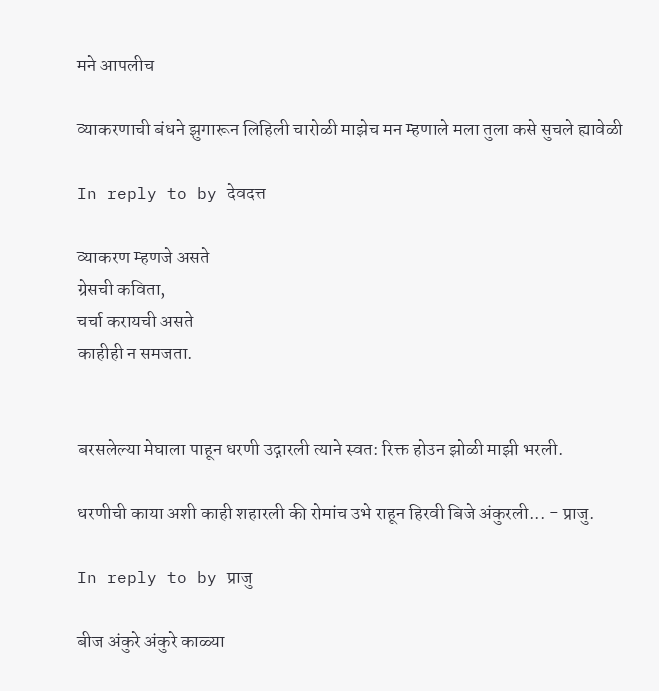मने आपलीच

व्याकरणाची बंधने झुगारून लिहिली चारोळी माझेच मन म्हणाले मला तुला कसे सुचले ह्यावेळी

In reply to by देवदत्त

व्याकरण म्हणजे असते
ग्रेसची कविता,
चर्चा करायची असते
काहीही न समजता.


बरसलेल्या मेघाला पाहून धरणी उद्गारली त्याने स्वत: रिक्त होउन झोळी माझी भरली.

धरणीची काया अशी काही शहारली की रोमांच उभे राहून हिरवी बिजे अंकुरली... - प्राजु.

In reply to by प्राजु

बीज अंकुरे अंकुरे काळ्या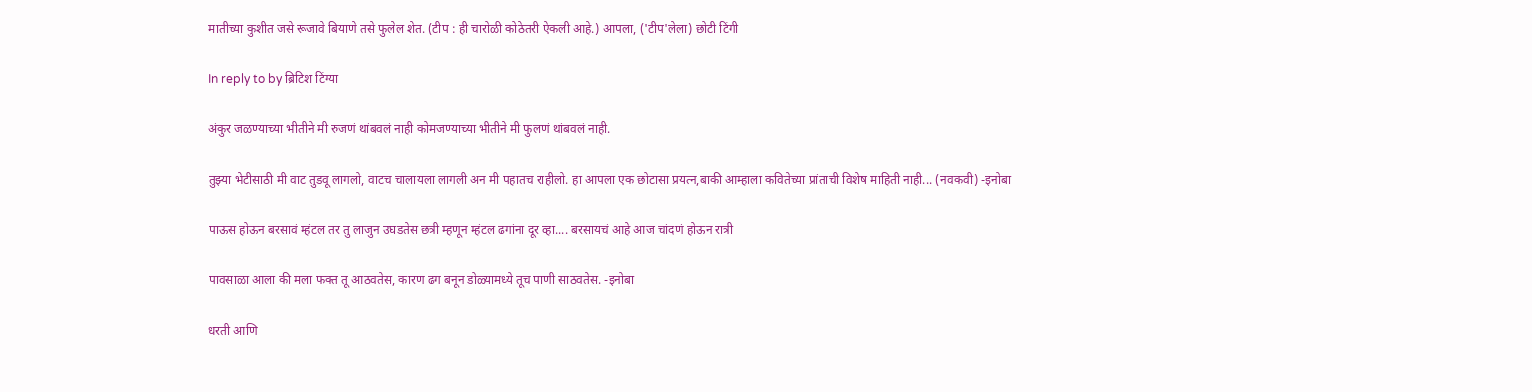मातीच्या कुशीत जसे रूजावे बियाणे तसे फुलेल शेत. (टीप : ही चारोळी कोठेतरी ऐकली आहे.) आपला, ('टीप'लेला) छोटी टिंगी

In reply to by ब्रिटिश टिंग्या

अंकुर जळण्याच्या भीतीने मी रुजणं थांबवलं नाही कोमजण्याच्या भीतीने मी फुलणं थांबवलं नाही.

तुझ्या भेटीसाठी मी वाट तुडवू लागलो, वाटच चालायला लागली अन मी पहातच राहीलो. हा आपला एक छोटासा प्रयत्न,बाकी आम्हाला कवितेच्या प्रांताची विशेष माहिती नाही... (नवकवी) -इनोबा

पाऊस होऊन बरसावं म्हंटल तर तु लाजुन उघडतेस छत्री म्हणून म्हंटल ढगांना दूर व्हा.... बरसायचं आहे आज चांदणं होऊन रात्री

पावसाळा आला की मला फक्त तू आठवतेस, कारण ढग बनून डोळ्यामध्ये तूच पाणी साठवतेस. -इनोबा

धरती आणि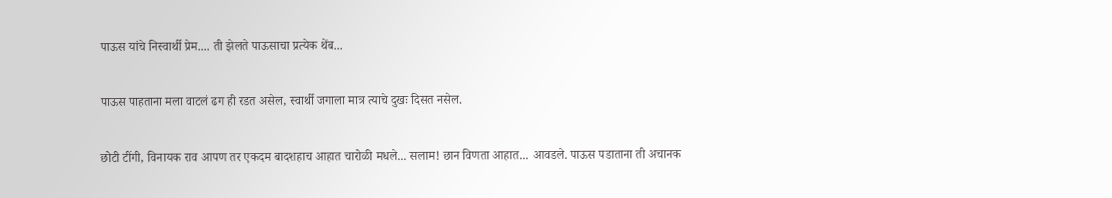पाऊस यांचे निस्वार्थी प्रेम.... ती झेलते पाऊसाचा प्रत्येक थेंब...

पाऊस पाहताना मला वाटलं ढग ही रडत असेल, स्वार्थी जगाला मात्र त्याचे दुखः दिसत नसेल.

छोटी टींगी, विनायक राव आपण तर एकदम बादशहाच आहात चारोळी मधले... सलाम! छान विणता आहात... आवडले. पाऊस पडाताना ती अचानक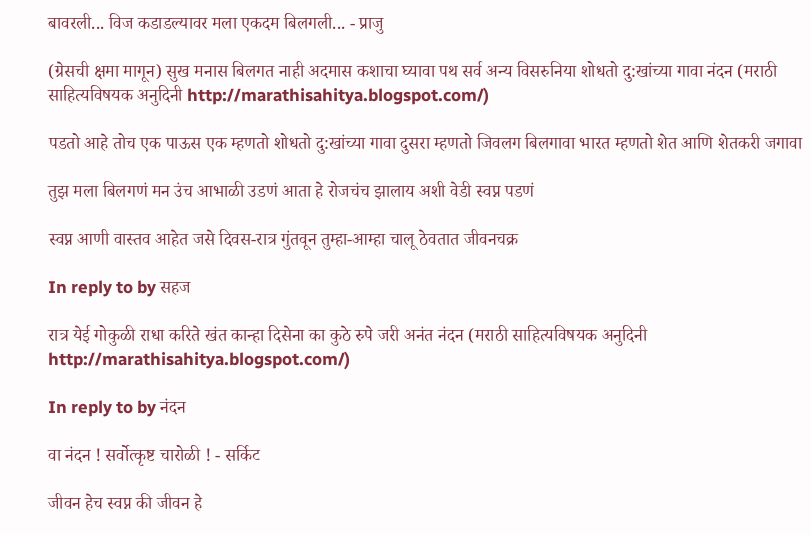बावरली... विज कडाडल्यावर मला एकदम बिलगली... - प्राजु

(ग्रेसची क्षमा मागून) सुख मनास बिलगत नाही अदमास कशाचा घ्यावा पथ सर्व अन्य विसरुनिया शोधतो दु:खांच्या गावा नंदन (मराठी साहित्यविषयक अनुदिनी http://marathisahitya.blogspot.com/)

पडतो आहे तोच एक पाऊस एक म्हणतो शोधतो दु:खांच्या गावा दुसरा म्हणतो जिवलग बिलगावा भारत म्हणतो शेत आणि शेतकरी जगावा

तुझ मला बिलगणं मन उंच आभाळी उडणं आता हे रोजचंच झालाय अशी वेडी स्वप्न पडणं

स्वप्न आणी वास्तव आहेत जसे दिवस-रात्र गुंतवून तुम्हा-आम्हा चालू ठेवतात जीवनचक्र

In reply to by सहज

रात्र येई गोकुळी राधा करिते खंत कान्हा दिसेना का कुठे रुपे जरी अनंत नंदन (मराठी साहित्यविषयक अनुदिनी http://marathisahitya.blogspot.com/)

In reply to by नंदन

वा नंदन ! सर्वोत्कृष्ट चारोळी ! - सर्किट

जीवन हेच स्वप्न की जीवन हे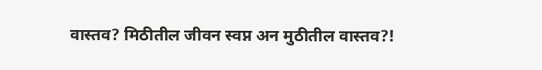वास्तव? मिठीतील जीवन स्वप्न अन मुठीतील वास्तव?!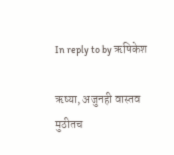In reply to by ऋषिकेश

ऋष्या, अजुनही वास्तव मुठीतच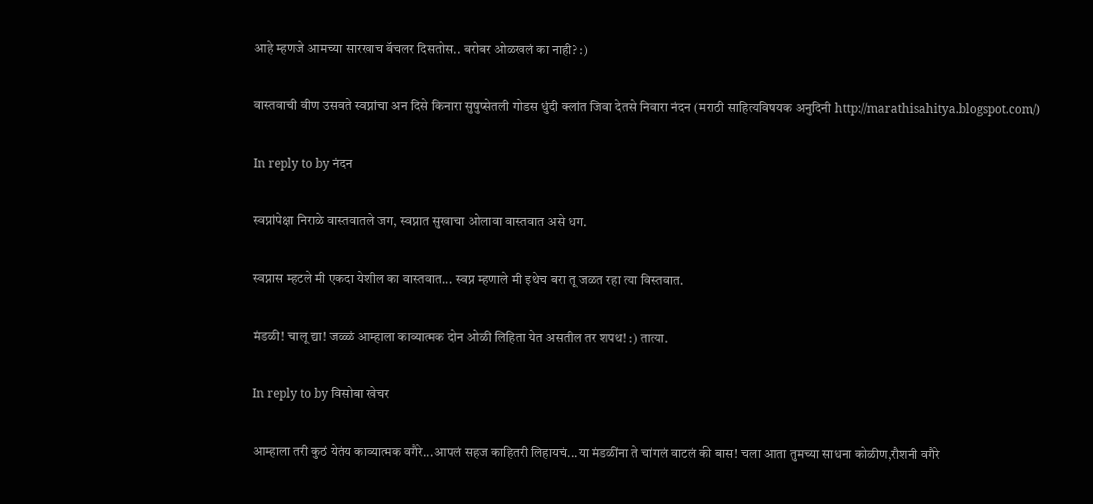आहे म्हणजे आमच्या सारखाच बॅचलर दिसतोस.. बरोबर ओळखलं का नाही? :)

वास्तवाची वीण उसवते स्वप्नांचा अन दिसे किनारा सुषुप्सेतली गोडस धुंदी क्लांत जिवा देतसे निवारा नंदन (मराठी साहित्यविषयक अनुदिनी http://marathisahitya.blogspot.com/)

In reply to by नंदन

स्वप्नांपेक्षा निराळे वास्तवातले जग, स्वप्नात सुखाचा ओलावा वास्तवात असे धग.

स्वप्नास म्हटले मी एकदा येशील का वास्तवात... स्वप्न म्हणाले मी इथेच बरा तू जळत रहा त्या विस्तवात.

मंडळी! चालू द्या! जळ्ळं आम्हाला काव्यात्मक दोन ओळी लिहिता येत असतील तर शपथ! :) तात्या.

In reply to by विसोबा खेचर

आम्हाला तरी कुठं येतंय काव्यात्मक वगैरे...आपलं सहज काहितरी लिहायचं...या मंडळींना ते चांगलं वाटलं की बास! चला आता तुमच्या साधना कोळीण,रौशनी वगैरे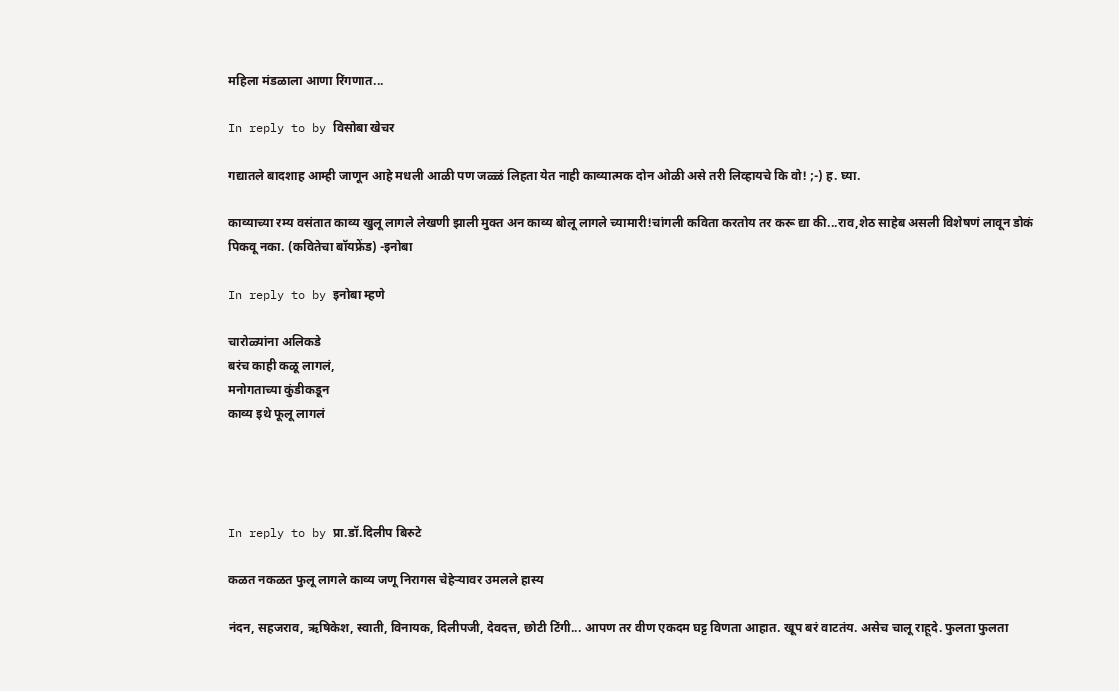महिला मंडळाला आणा रिंगणात...

In reply to by विसोबा खेचर

गद्यातले बादशाह आम्ही जाणून आहे मधली आळी पण जळ्ळं लिहता येत नाही काव्यात्मक दोन ओळी असे तरी लिव्हायचे कि वो! ;-) ह. घ्या.

काव्याच्या रम्य वसंतात काव्य खुलू लागले लेखणी झाली मुक्त अन काव्य बोलू लागले च्यामारी!चांगली कविता करतोय तर करू द्या की...राव,शेठ साहेब असली विशेषणं लावून डोकं पिकवू नका. (कवितेचा बॉयफ्रेंड) -इनोबा

In reply to by इनोबा म्हणे

चारोळ्यांना अलिकडे
बरंच काही कळू लागलं,
मनोगताच्या कुंडीकडून
काव्य इथे फूलू लागलं




In reply to by प्रा.डॉ.दिलीप बिरुटे

कळत नकळत फुलू लागले काव्य जणू निरागस चेहेर्‍यावर उमलले हास्य

नंदन, सहजराव, ऋषिकेश, स्वाती, विनायक, दिलीपजी, देवदत्त, छोटी टिंगी... आपण तर वीण एकदम घट्ट विणता आहात. खूप बरं वाटतंय. असेच चालू राहूदे. फुलता फुलता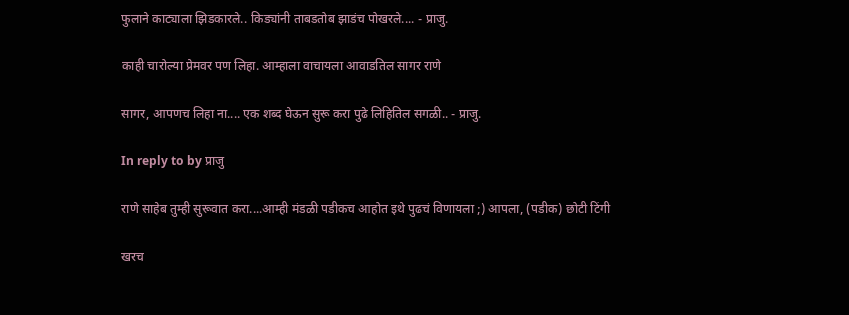फुलाने काट्याला झिडकारले.. किड्यांनी ताबडतोब झाडंच पोखरले.... - प्राजु.

काही चारोल्या प्रेमवर पण लिहा. आम्हाला वाचायला आवाडतिल सागर राणे

सागर, आपणच लिहा ना.... एक शब्द घेऊन सुरू करा पुढे लिहितिल सगळी.. - प्राजु.

In reply to by प्राजु

राणे साहेब तुम्ही सुरूवात करा....आम्ही मंडळी पडीकच आहोत इथे पुढचं विणायला ;) आपला, (पडीक) छोटी टिंगी

खरच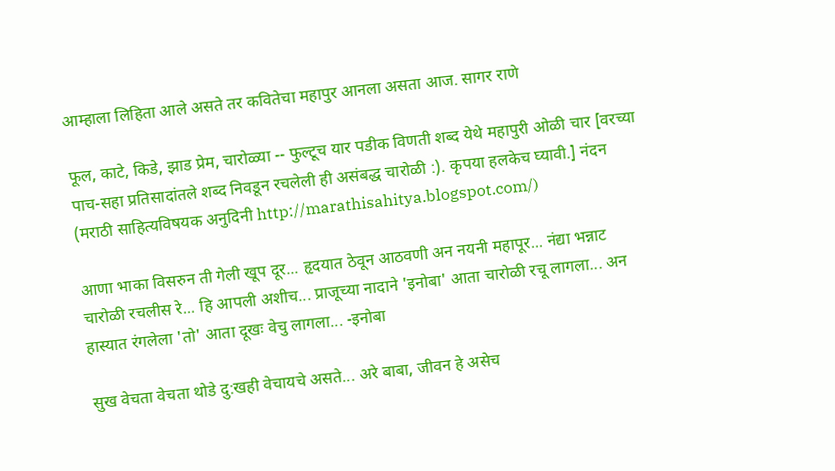आम्हाला लिहिता आले असते तर कवितेचा महापुर आनला असता आज. सागर राणे

फूल, काटे, किडे, झाड प्रेम, चारोळ्या -- फुल्टूच यार पडीक विणती शब्द येथे महापुरी ओळी चार [वरच्या पाच-सहा प्रतिसादांतले शब्द निवडून रचलेली ही असंबद्ध चारोळी :). कृपया हलकेच घ्यावी.] नंदन (मराठी साहित्यविषयक अनुदिनी http://marathisahitya.blogspot.com/)

आणा भाका विसरुन ती गेली खूप दूर... हृदयात ठेवून आठवणी अन नयनी महापूर... नंद्या भन्नाट चारोळी रचलीस रे... हि आपली अशीच... प्राजूच्या नादाने 'इनोबा' आता चारोळी रचू लागला... अन हास्यात रंगलेला 'तो' आता दूखः वेचु लागला... -इनोबा

सुख वेचता वेचता थोडे दु:खही वेचायचे असते... अरे बाबा, जीवन हे असेच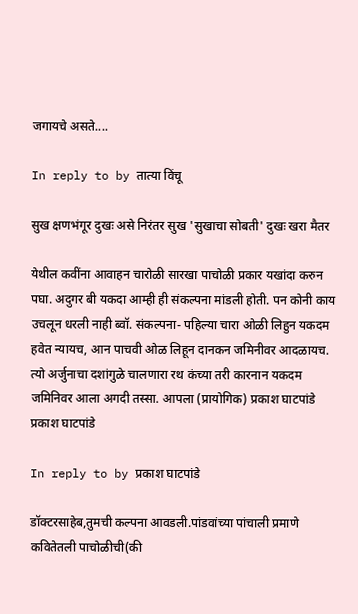जगायचे असते....

In reply to by तात्या विंचू

सुख क्षणभंगूर दुखः असे निरंतर सुख 'सुखाचा सोबती' दुखः खरा मैतर

येथील कवींना आवाहन चारोळी सारखा पाचोळी प्रकार यखांदा करुन पघा. अदुगर बी यकदा आम्ही ही संकल्पना मांडली होती. पन कोनी काय उचलून धरली नाही ब्वॉ. संकल्पना- पहिल्या चारा ओळी लिहुन यकदम हवेत न्यायच, आन पाचवी ओळ लिहून दानकन जमिनीवर आदळायच. त्यो अर्जुनाचा दशांगुळे चालणारा रथ कंच्या तरी कारनान यकदम जमिनिवर आला अगदी तस्सा. आपला (प्रायोगिक) प्रकाश घाटपांडे प्रकाश घाटपांडे

In reply to by प्रकाश घाटपांडे

डॉक्टरसाहेब,तुमची कल्पना आवडली.पांडवांच्या पांचाली प्रमाणे कवितेतली पाचोळीची(की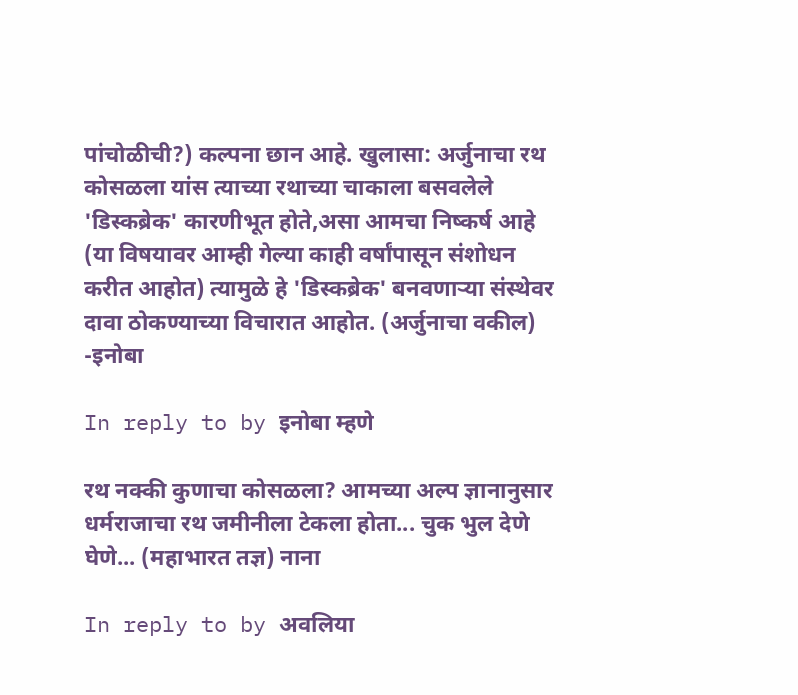पांचोळीची?) कल्पना छान आहे. खुलासा: अर्जुनाचा रथ कोसळला यांस त्याच्या रथाच्या चाकाला बसवलेले 'डिस्कब्रेक' कारणीभूत होते,असा आमचा निष्कर्ष आहे (या विषयावर आम्ही गेल्या काही वर्षांपासून संशोधन करीत आहोत) त्यामुळे हे 'डिस्कब्रेक' बनवणार्‍या संस्थेवर दावा ठोकण्याच्या विचारात आहोत. (अर्जुनाचा वकील) -इनोबा

In reply to by इनोबा म्हणे

रथ नक्की कुणाचा कोसळला? आमच्या अल्प ज्ञानानुसार धर्मराजाचा रथ जमीनीला टेकला होता... चुक भुल देणे घेणे... (महाभारत तज्ञ) नाना

In reply to by अवलिया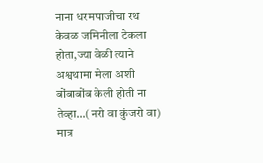नाना धरमपाजीचा रथ केवळ जमिनीला टेकला होता,ज्या वेळी त्याने अश्वथामा मेला अशी बोंबाबोंब केली होती ना तेव्हा...(नरो वा कुंजरो वा) मात्र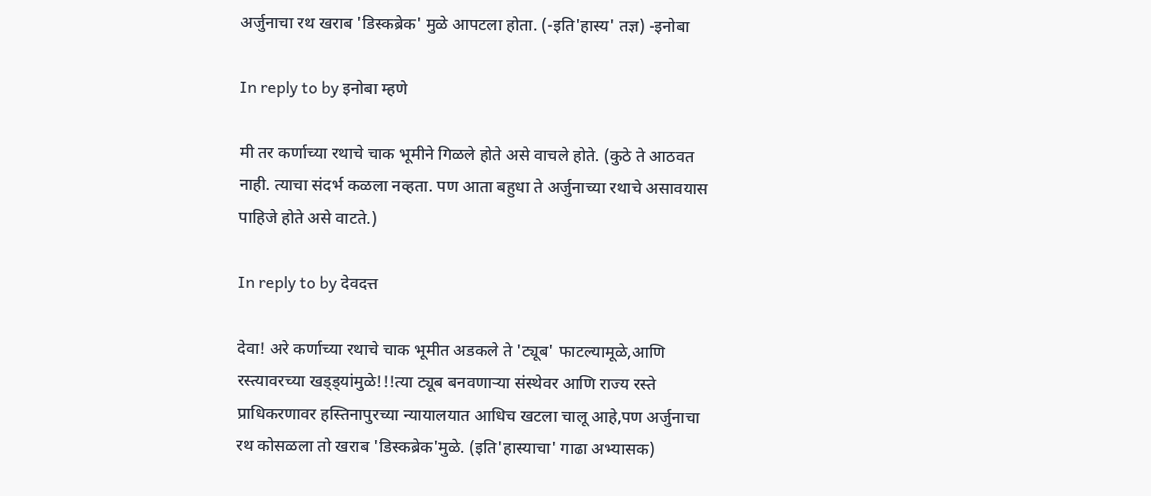अर्जुनाचा रथ खराब 'डिस्कब्रेक' मुळे आपटला होता. (-इति'हास्य' तज्ञ) -इनोबा

In reply to by इनोबा म्हणे

मी तर कर्णाच्या रथाचे चाक भूमीने गिळले होते असे वाचले होते. (कुठे ते आठवत नाही. त्याचा संदर्भ कळला नव्हता. पण आता बहुधा ते अर्जुनाच्या रथाचे असावयास पाहिजे होते असे वाटते.)

In reply to by देवदत्त

देवा! अरे कर्णाच्या रथाचे चाक भूमीत अडकले ते 'ट्यूब' फाटल्यामूळे,आणि रस्त्यावरच्या खड्ड्यांमुळे!!!त्या ट्यूब बनवणार्‍या संस्थेवर आणि राज्य रस्ते प्राधिकरणावर हस्तिनापुरच्या न्यायालयात आधिच खटला चालू आहे,पण अर्जुनाचा रथ कोसळला तो खराब 'डिस्कब्रेक'मुळे. (इति'हास्याचा' गाढा अभ्यासक)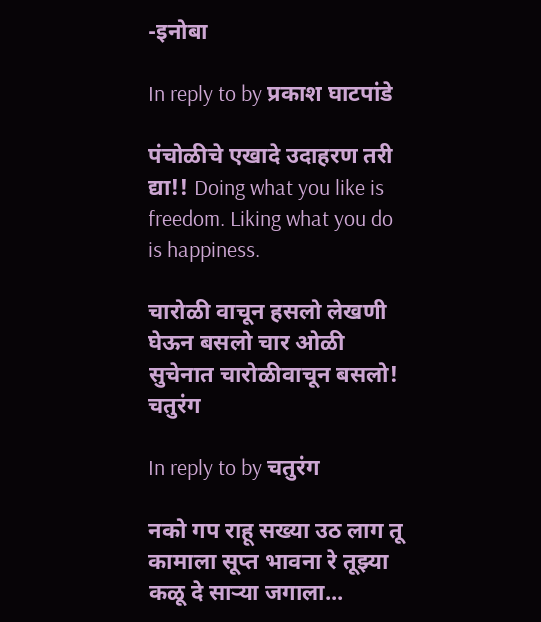-इनोबा

In reply to by प्रकाश घाटपांडे

पंचोळीचे एखादे उदाहरण तरी द्या!! Doing what you like is freedom. Liking what you do is happiness.

चारोळी वाचून हसलो लेखणी घेऊन बसलो चार ओळी सुचेनात चारोळीवाचून बसलो! चतुरंग

In reply to by चतुरंग

नको गप राहू सख्या उठ लाग तू कामाला सूप्त भावना रे तूझ्या कळू दे सार्‍या जगाला...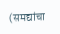(समद्यांचा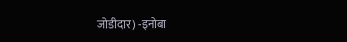जोडीदार) -इनोबा